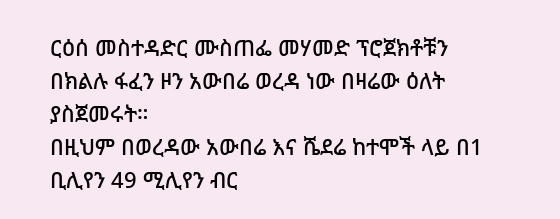ርዕሰ መስተዳድር ሙስጠፌ መሃመድ ፕሮጀክቶቹን በክልሉ ፋፈን ዞን አውበሬ ወረዳ ነው በዛሬው ዕለት ያስጀመሩት።
በዚህም በወረዳው አውበሬ እና ሼደሬ ከተሞች ላይ በ1 ቢሊየን 49 ሚሊየን ብር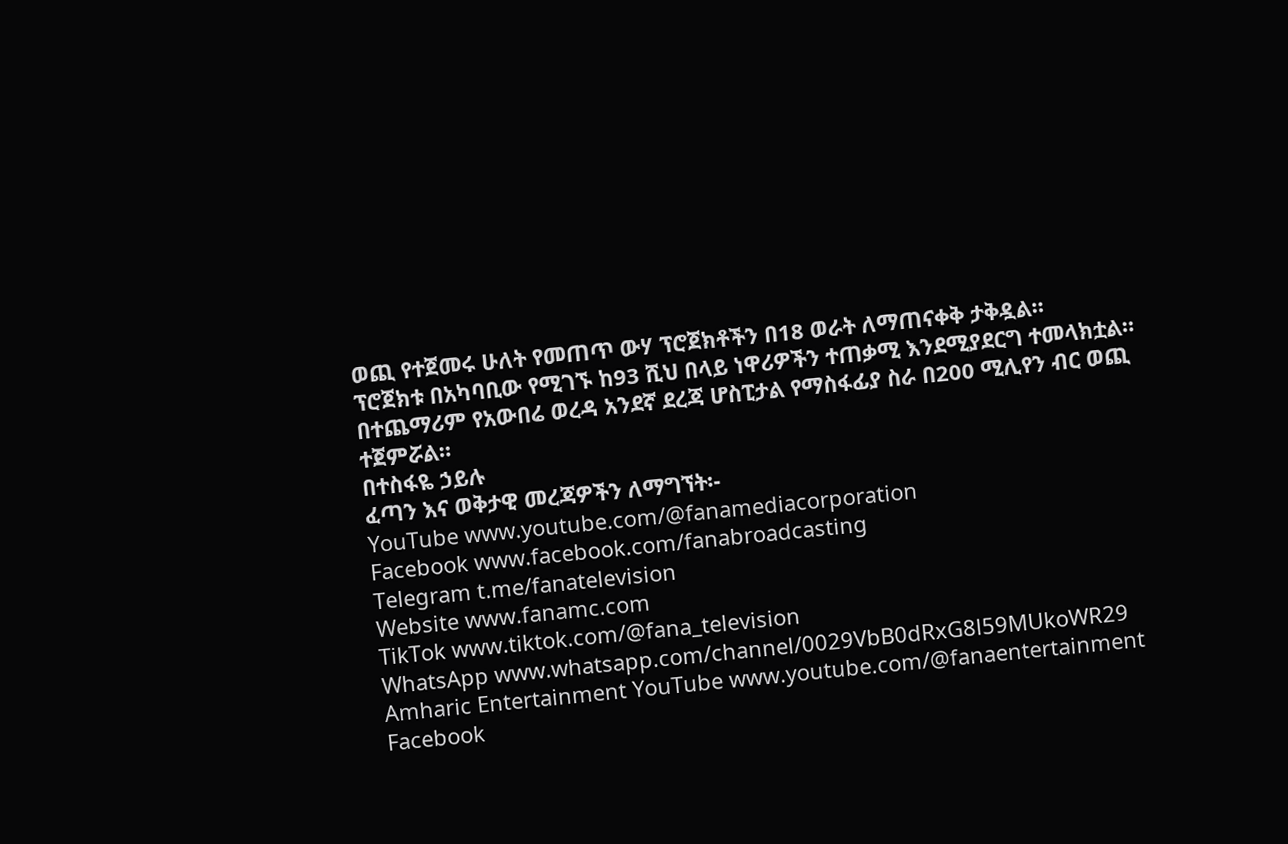ወጪ የተጀመሩ ሁለት የመጠጥ ውሃ ፕሮጀክቶችን በ18 ወራት ለማጠናቀቅ ታቅዷል።
ፕሮጀክቱ በአካባቢው የሚገኙ ከ93 ሺህ በላይ ነዋሪዎችን ተጠቃሚ እንደሚያደርግ ተመላክቷል።
በተጨማሪም የአውበሬ ወረዳ አንደኛ ደረጃ ሆስፒታል የማስፋፊያ ስራ በ200 ሚሊየን ብር ወጪ ተጀምሯል።
በተስፋዬ ኃይሉ
ፈጣን እና ወቅታዊ መረጃዎችን ለማግኘት፡-
YouTube www.youtube.com/@fanamediacorporation
Facebook www.facebook.com/fanabroadcasting
Telegram t.me/fanatelevision
Website www.fanamc.com
TikTok www.tiktok.com/@fana_television
WhatsApp www.whatsapp.com/channel/0029VbB0dRxG8l59MUkoWR29
Amharic Entertainment YouTube www.youtube.com/@fanaentertainment
Facebook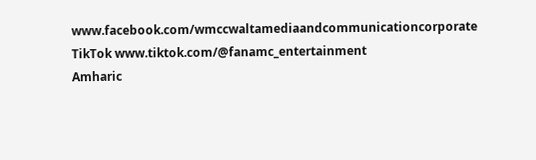www.facebook.com/wmccwaltamediaandcommunicationcorporate
TikTok www.tiktok.com/@fanamc_entertainment
Amharic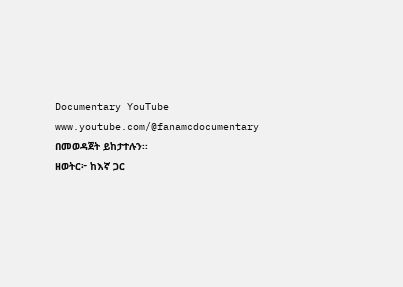Documentary YouTube www.youtube.com/@fanamcdocumentary በመወዳጀት ይከታተሉን፡፡
ዘወትር፦ ከእኛ ጋር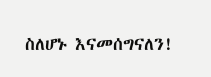ስለሆኑ እናመሰግናለን!